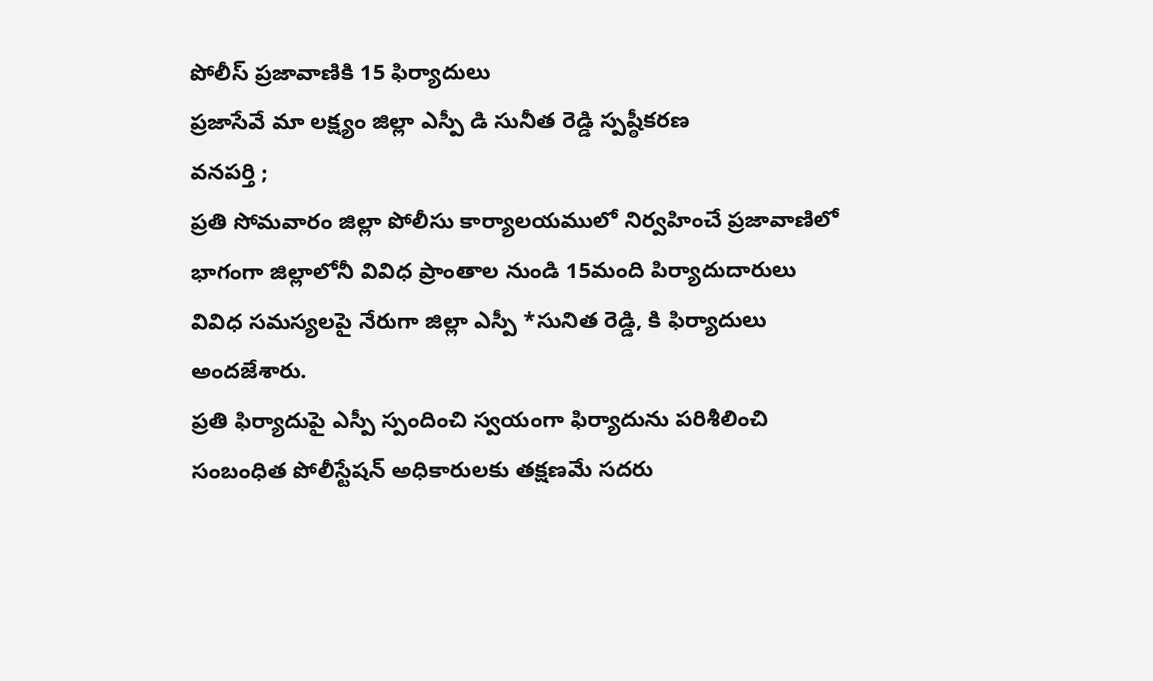పోలీస్ ప్రజావాణికి 15 ఫిర్యాదులు
ప్రజాసేవే మా లక్ష్యం జిల్లా ఎస్పీ డి సునీత రెడ్డి స్పష్ఠీకరణ
వనపర్తి ;
ప్రతి సోమవారం జిల్లా పోలీసు కార్యాలయములో నిర్వహించే ప్రజావాణిలో భాగంగా జిల్లాలోనీ వివిధ ప్రాంతాల నుండి 15మంది పిర్యాదుదారులు వివిధ సమస్యలపై నేరుగా జిల్లా ఎస్పీ *సునిత రెడ్డి, కి ఫిర్యాదులు అందజేశారు.
ప్రతి ఫిర్యాదుపై ఎస్పీ స్పందించి స్వయంగా ఫిర్యాదును పరిశీలించి సంబంధిత పోలీస్టేషన్ అధికారులకు తక్షణమే సదరు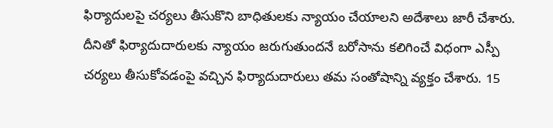ఫిర్యాదులపై చర్యలు తీసుకొని బాధితులకు న్యాయం చేయాలని అదేశాలు జారీ చేశారు.
దీనితో ఫిర్యాదుదారులకు న్యాయం జరుగుతుందనే బరోసాను కలిగించే విధంగా ఎస్పీ చర్యలు తీసుకోవడంపై వచ్చిన ఫిర్యాదుదారులు తమ సంతోషాన్ని వ్యక్తం చేశారు. 15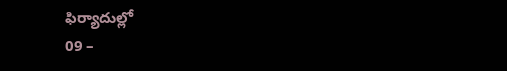ఫిర్యాదుల్లో
09 –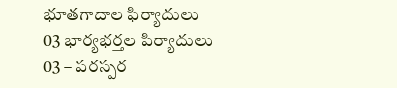భూతగాదాల ఫిర్యాదులు
03 భార్యభర్తల పిర్యాదులు
03 – పరస్పర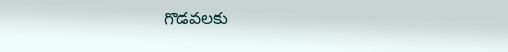గొడవలకు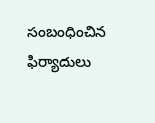సంబంధించిన ఫిర్యాదులు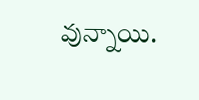వున్నాయి.